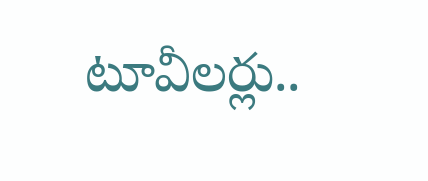టూవీలర్లు..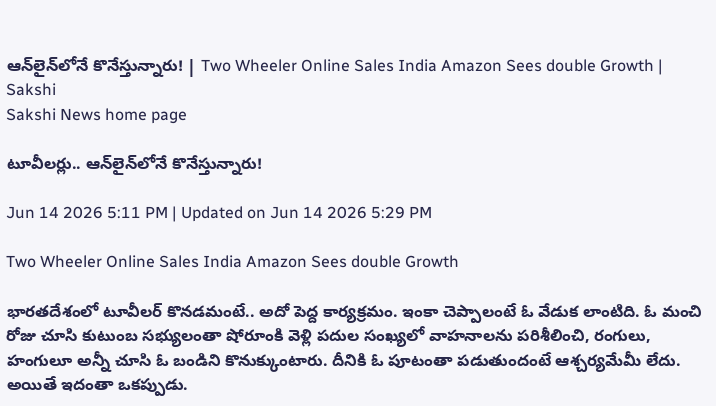ఆన్‌లైన్‌లోనే కొనేస్తున్నారు! | Two Wheeler Online Sales India Amazon Sees double Growth | Sakshi
Sakshi News home page

టూవీలర్లు.. ఆన్‌లైన్‌లోనే కొనేస్తున్నారు!

Jun 14 2026 5:11 PM | Updated on Jun 14 2026 5:29 PM

Two Wheeler Online Sales India Amazon Sees double Growth

భారతదేశంలో టూవీలర్‌ కొనడమంటే.. అదో పెద్ద కార్యక్రమం. ఇంకా చెప్పాలంటే ఓ వేడుక లాంటిది. ఓ మంచి రోజు చూసి కుటుంబ సభ్యులంతా షోరూంకి వెళ్లి పదుల సంఖ్యలో వాహనాలను పరిశీలించి, రంగులు, హంగులూ అన్నీ చూసి ఓ బండిని కొనుక్కుంటారు. దీనికి ఓ పూటంతా పడుతుందంటే ఆశ్చర్యమేమీ లేదు. అయితే ఇదంతా ఒకప్పుడు.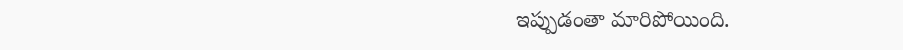ఇప్పుడంతా మారిపోయింది.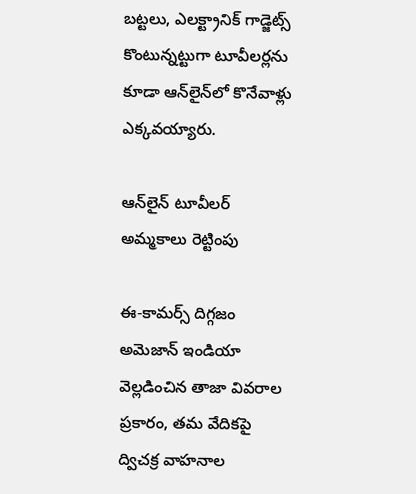బట్టలు, ఎలక్ట్రానిక్‌ గాడ్జెట్స్‌ కొంటున్నట్టుగా టూవీలర్లను కూడా ఆన్‌లైన్‌లో కొనేవాళ్లు ఎక్కవయ్యారు.

ఆన్‌లైన్ టూవీలర్ అమ్మకాలు రెట్టింపు

ఈ-కామర్స్ దిగ్గజం అమెజాన్ ఇండియా వెల్లడించిన తాజా వివరాల ప్రకారం, తమ వేదికపై ద్విచక్ర వాహనాల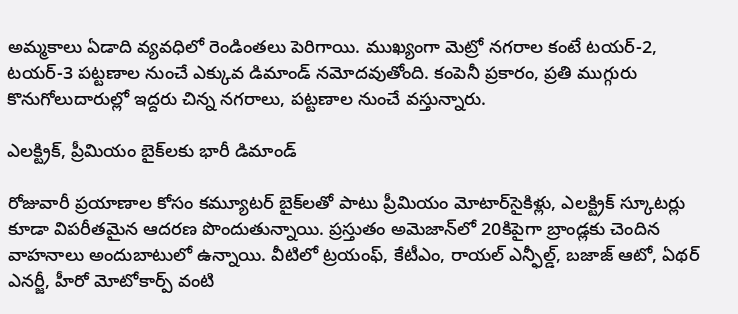అమ్మకాలు ఏడాది వ్యవధిలో రెండింతలు పెరిగాయి. ముఖ్యంగా మెట్రో నగరాల కంటే టయర్-2, టయర్-3 పట్టణాల నుంచే ఎక్కువ డిమాండ్ నమోదవుతోంది. కంపెనీ ప్రకారం, ప్రతి ముగ్గురు కొనుగోలుదారుల్లో ఇద్దరు చిన్న నగరాలు, పట్టణాల నుంచే వస్తున్నారు.

ఎలక్ట్రిక్, ప్రీమియం బైక్‌లకు భారీ డిమాండ్

రోజువారీ ప్రయాణాల కోసం కమ్యూటర్ బైక్‌లతో పాటు ప్రీమియం మోటార్‌సైకిళ్లు, ఎలక్ట్రిక్ స్కూటర్లు కూడా విపరీతమైన ఆదరణ పొందుతున్నాయి. ప్రస్తుతం అమెజాన్‌లో 20కిపైగా బ్రాండ్లకు చెందిన వాహనాలు అందుబాటులో ఉన్నాయి. వీటిలో ట్రయంఫ్, కేటీఎం, రాయల్ ఎన్ఫీల్డ్, బజాజ్ ఆటో, ఏథర్ ఎనర్జీ, హీరో మోటోకార్ప్ వంటి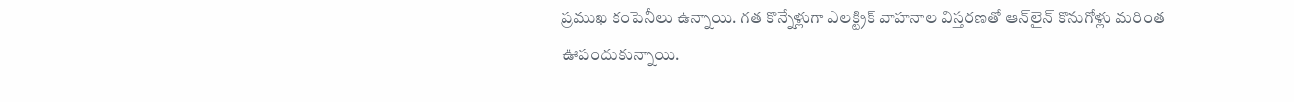ప్రముఖ కంపెనీలు ఉన్నాయి. గత కొన్నేళ్లుగా ఎలక్ట్రిక్ వాహనాల విస్తరణతో ఆన్‌లైన్ కొనుగోళ్లు మరింత ఊపందుకున్నాయి.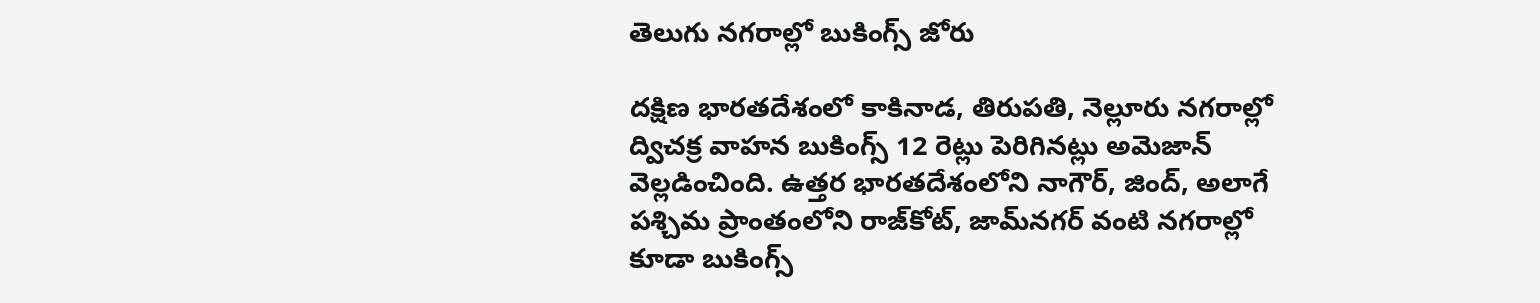తెలుగు నగరాల్లో బుకింగ్స్ జోరు

దక్షిణ భారతదేశంలో కాకినాడ, తిరుపతి, నెల్లూరు నగరాల్లో ద్విచక్ర వాహన బుకింగ్స్ 12 రెట్లు పెరిగినట్లు అమెజాన్ వెల్లడించింది. ఉత్తర భారతదేశంలోని నాగౌర్, జింద్, అలాగే పశ్చిమ ప్రాంతంలోని రాజ్‌కోట్, జామ్‌నగర్ వంటి నగరాల్లో కూడా బుకింగ్స్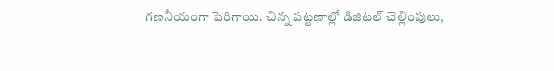గణనీయంగా పెరిగాయి. చిన్న పట్టణాల్లో డిజిటల్ చెల్లింపులు,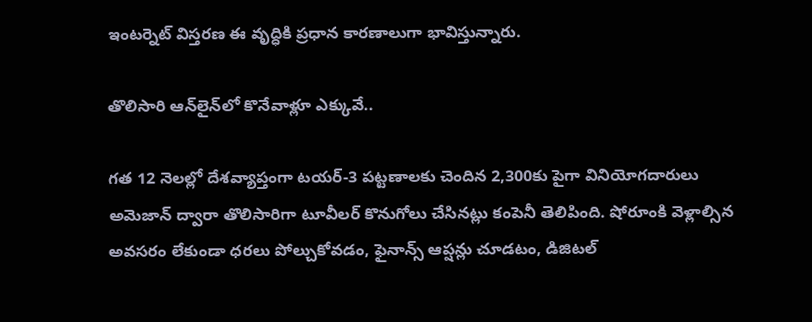ఇంటర్నెట్ విస్తరణ ఈ వృద్ధికి ప్రధాన కారణాలుగా భావిస్తున్నారు.

తొలిసారి ఆన్‌లైన్‌లో కొనేవాళ్లూ ఎక్కువే..

గత 12 నెలల్లో దేశవ్యాప్తంగా టయర్-3 పట్టణాలకు చెందిన 2,300కు పైగా వినియోగదారులు అమెజాన్ ద్వారా తొలిసారిగా టూవీలర్ కొనుగోలు చేసినట్లు కంపెనీ తెలిపింది. షోరూంకి వెళ్లాల్సిన అవసరం లేకుండా ధరలు పోల్చుకోవడం, ఫైనాన్స్ ఆప్షన్లు చూడటం, డిజిటల్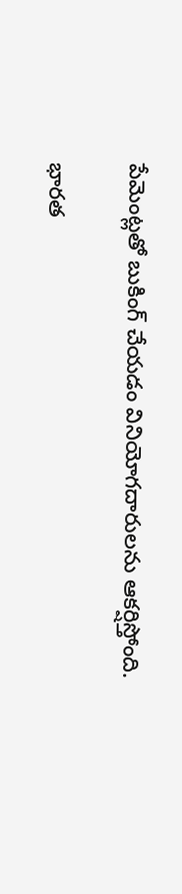పేమెంట్లతో బుకింగ్ చేయడం వినియోగదారులను ఆకర్షిస్తోంది.

భారత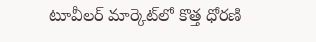టూవీలర్ మార్కెట్‌లో కొత్త ధోరణి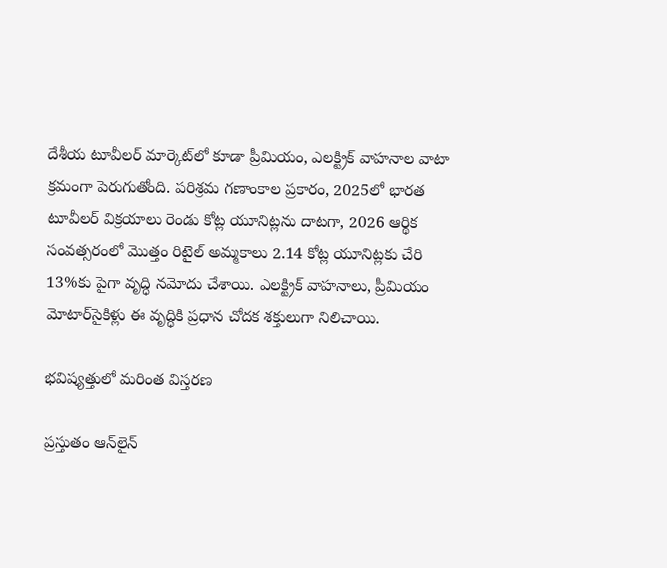దేశీయ టూవీలర్ మార్కెట్‌లో కూడా ప్రీమియం, ఎలక్ట్రిక్ వాహనాల వాటా క్రమంగా పెరుగుతోంది. పరిశ్రమ గణాంకాల ప్రకారం, 2025లో భారత టూవీలర్ విక్రయాలు రెండు కోట్ల యూనిట్లను దాటగా, 2026 ఆర్థిక సంవత్సరంలో మొత్తం రిటైల్ అమ్మకాలు 2.14 కోట్ల యూనిట్లకు చేరి 13%కు పైగా వృద్ధి నమోదు చేశాయి. ఎలక్ట్రిక్ వాహనాలు, ప్రీమియం మోటార్‌సైకిళ్లు ఈ వృద్ధికి ప్రధాన చోదక శక్తులుగా నిలిచాయి.

భవిష్యత్తులో మరింత విస్తరణ

ప్రస్తుతం ఆన్‌లైన్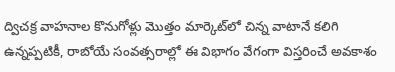ద్విచక్ర వాహనాల కొనుగోళ్లు మొత్తం మార్కెట్‌లో చిన్న వాటానే కలిగి ఉన్నప్పటికీ, రాబోయే సంవత్సరాల్లో ఈ విభాగం వేగంగా విస్తరించే అవకాశం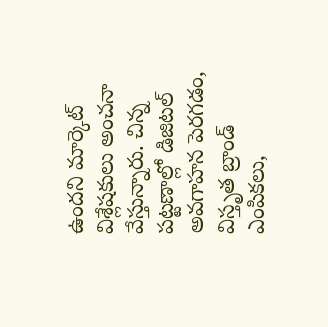ఉందని మార్కెట్ విశ్లేషకులు అంచనా వేస్తున్నారు. చిన్న పట్టణాల్లో డిజిటల్ అవగాహన పెరగడం, విస్తృత బ్రాండ్ ఎంపికలు,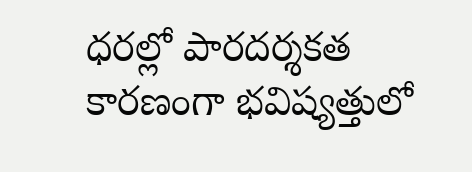ధరల్లో పారదర్శకత కారణంగా భవిష్యత్తులో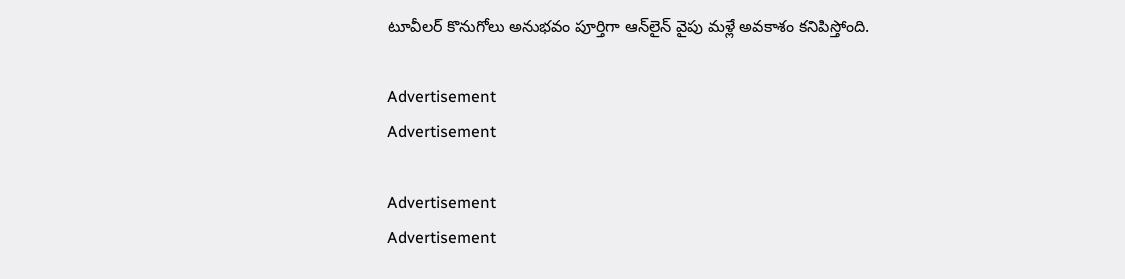టూవీలర్ కొనుగోలు అనుభవం పూర్తిగా ఆన్‌లైన్ వైపు మళ్లే అవకాశం కనిపిస్తోంది.

Advertisement
Advertisement

Advertisement
Advertisement